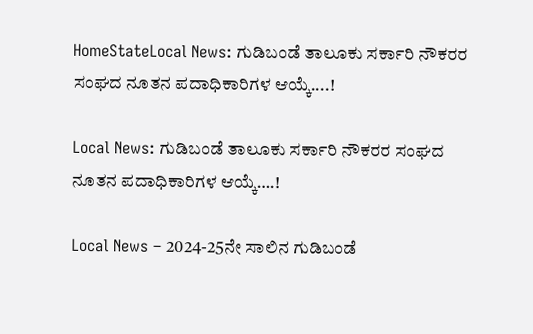HomeStateLocal News: ಗುಡಿಬಂಡೆ ತಾಲೂಕು ಸರ್ಕಾರಿ ನೌಕರರ ಸಂಘದ ನೂತನ ಪದಾಧಿಕಾರಿಗಳ ಆಯ್ಕೆ....!

Local News: ಗುಡಿಬಂಡೆ ತಾಲೂಕು ಸರ್ಕಾರಿ ನೌಕರರ ಸಂಘದ ನೂತನ ಪದಾಧಿಕಾರಿಗಳ ಆಯ್ಕೆ….!

Local News – 2024-25ನೇ ಸಾಲಿನ ಗುಡಿಬಂಡೆ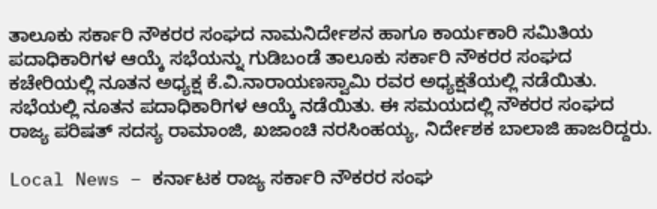ತಾಲೂಕು ಸರ್ಕಾರಿ ನೌಕರರ ಸಂಘದ ನಾಮನಿರ್ದೇಶನ ಹಾಗೂ ಕಾರ್ಯಕಾರಿ ಸಮಿತಿಯ ಪದಾಧಿಕಾರಿಗಳ ಆಯ್ಕೆ ಸಭೆಯನ್ನು ಗುಡಿಬಂಡೆ ತಾಲೂಕು ಸರ್ಕಾರಿ ನೌಕರರ ಸಂಘದ ಕಚೇರಿಯಲ್ಲಿ ನೂತನ ಅಧ್ಯಕ್ಷ ಕೆ.ವಿ.ನಾರಾಯಣಸ್ವಾಮಿ ರವರ ಅಧ್ಯಕ್ಷತೆಯಲ್ಲಿ ನಡೆಯಿತು. ಸಭೆಯಲ್ಲಿ ನೂತನ ಪದಾಧಿಕಾರಿಗಳ ಆಯ್ಕೆ ನಡೆಯಿತು. ಈ ಸಮಯದಲ್ಲಿ ನೌಕರರ ಸಂಘದ ರಾಜ್ಯ ಪರಿಷತ್ ಸದಸ್ಯ ರಾಮಾಂಜಿ, ಖಜಾಂಚಿ ನರಸಿಂಹಯ್ಯ, ನಿರ್ದೇಶಕ ಬಾಲಾಜಿ ಹಾಜರಿದ್ದರು.

Local News – ಕರ್ನಾಟಕ ರಾಜ್ಯ ಸರ್ಕಾರಿ ನೌಕರರ ಸಂಘ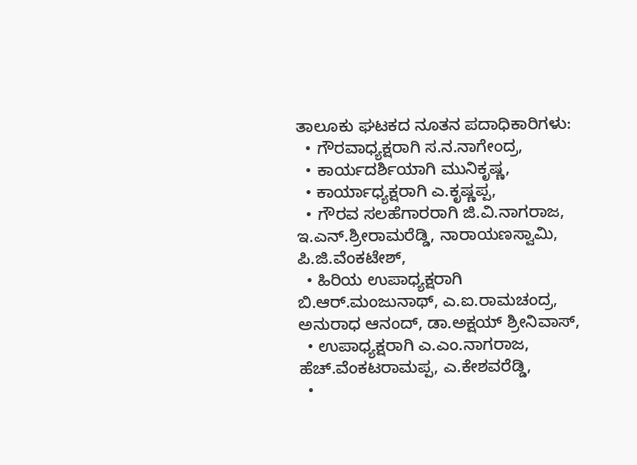ತಾಲೂಕು ಘಟಕದ ನೂತನ ಪದಾಧಿಕಾರಿಗಳು:
  • ಗೌರವಾಧ್ಯಕ್ಷರಾಗಿ ಸ.ನ.ನಾಗೇಂದ್ರ,
  • ಕಾರ್ಯದರ್ಶಿಯಾಗಿ ಮುನಿಕೃಷ್ಣ,
  • ಕಾರ್ಯಾಧ್ಯಕ್ಷರಾಗಿ ಎ.ಕೃಷ್ಣಪ್ಪ,
  • ಗೌರವ ಸಲಹೆಗಾರರಾಗಿ ಜಿ.ವಿ.ನಾಗರಾಜ, ಇ.ಎನ್.ಶ್ರೀರಾಮರೆಡ್ಡಿ, ನಾರಾಯಣಸ್ವಾಮಿ, ಪಿ.ಜಿ.ವೆಂಕಟೇಶ್,
  • ಹಿರಿಯ ಉಪಾಧ್ಯಕ್ಷರಾಗಿ ಬಿ.ಆರ್‍.ಮಂಜುನಾಥ್, ಎ.ಐ.ರಾಮಚಂದ್ರ, ಅನುರಾಧ ಆನಂದ್, ಡಾ.ಅಕ್ಷಯ್ ಶ್ರೀನಿವಾಸ್,
  • ಉಪಾಧ್ಯಕ್ಷರಾಗಿ ಎ.ಎಂ.ನಾಗರಾಜ, ಹೆಚ್.ವೆಂಕಟರಾಮಪ್ಪ, ಎ.ಕೇಶವರೆಡ್ಡಿ,
  •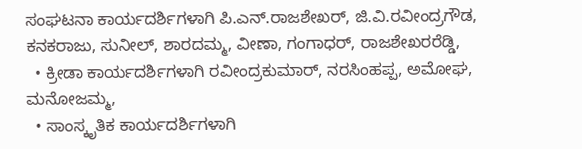ಸಂಘಟನಾ ಕಾರ್ಯದರ್ಶಿಗಳಾಗಿ ಪಿ.ಎನ್.ರಾಜಶೇಖರ್‍, ಜಿ.ವಿ.ರವೀಂದ್ರಗೌಡ, ಕನಕರಾಜು, ಸುನೀಲ್, ಶಾರದಮ್ಮ, ವೀಣಾ, ಗಂಗಾಧರ್‍, ರಾಜಶೇಖರರೆಡ್ಡಿ,
  • ಕ್ರೀಡಾ ಕಾರ್ಯದರ್ಶಿಗಳಾಗಿ ರವೀಂದ್ರಕುಮಾರ್‍, ನರಸಿಂಹಪ್ಪ, ಅಮೋಘ, ಮನೋಜಮ್ಮ,
  • ಸಾಂಸ್ಕೃತಿಕ ಕಾರ್ಯದರ್ಶಿಗಳಾಗಿ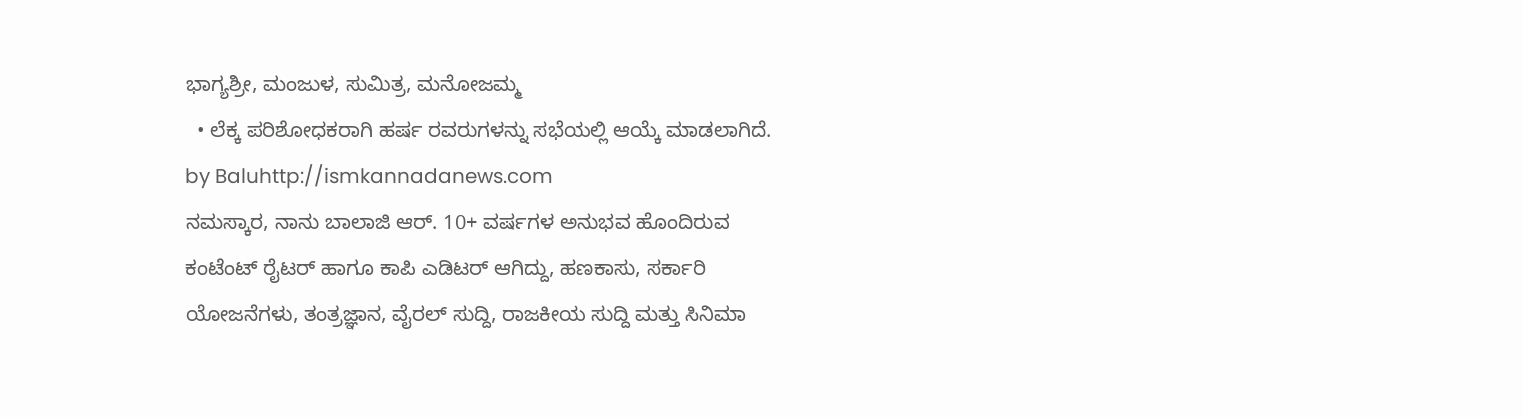ಭಾಗ್ಯಶ್ರೀ, ಮಂಜುಳ, ಸುಮಿತ್ರ, ಮನೋಜಮ್ಮ
  • ಲೆಕ್ಕ ಪರಿಶೋಧಕರಾಗಿ ಹರ್ಷ ರವರುಗಳನ್ನು ಸಭೆಯಲ್ಲಿ ಆಯ್ಕೆ ಮಾಡಲಾಗಿದೆ.
by Baluhttp://ismkannadanews.com
ನಮಸ್ಕಾರ, ನಾನು ಬಾಲಾಜಿ ಆರ್. 10+ ವರ್ಷಗಳ ಅನುಭವ ಹೊಂದಿರುವ ಕಂಟೆಂಟ್ ರೈಟರ್ ಹಾಗೂ ಕಾಪಿ ಎಡಿಟರ್ ಆಗಿದ್ದು, ಹಣಕಾಸು, ಸರ್ಕಾರಿ ಯೋಜನೆಗಳು, ತಂತ್ರಜ್ಞಾನ, ವೈರಲ್ ಸುದ್ದಿ, ರಾಜಕೀಯ ಸುದ್ದಿ ಮತ್ತು ಸಿನಿಮಾ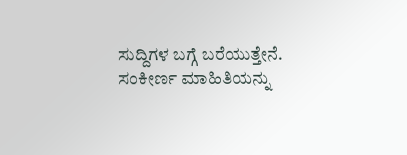ಸುದ್ದಿಗಳ ಬಗ್ಗೆ ಬರೆಯುತ್ತೇನೆ. ಸಂಕೀರ್ಣ ಮಾಹಿತಿಯನ್ನು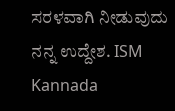ಸರಳವಾಗಿ ನೀಡುವುದು ನನ್ನ ಉದ್ದೇಶ. ISM Kannada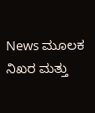News ಮೂಲಕ ನಿಖರ ಮತ್ತು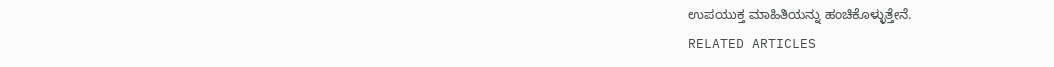ಉಪಯುಕ್ತ ಮಾಹಿತಿಯನ್ನು ಹಂಚಿಕೊಳ್ಳುತ್ತೇನೆ.
RELATED ARTICLES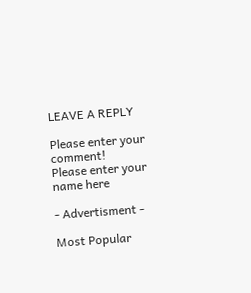LEAVE A REPLY

Please enter your comment!
Please enter your name here

- Advertisment -

Most Popular